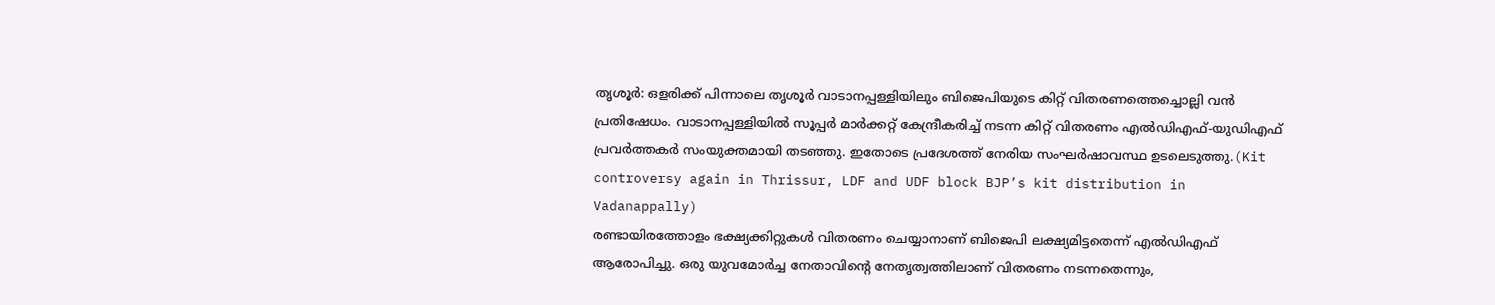തൃശൂർ: ഒളരിക്ക് പിന്നാലെ തൃശൂർ വാടാനപ്പള്ളിയിലും ബിജെപിയുടെ കിറ്റ് വിതരണത്തെച്ചൊല്ലി വൻ പ്രതിഷേധം. വാടാനപ്പള്ളിയിൽ സൂപ്പർ മാർക്കറ്റ് കേന്ദ്രീകരിച്ച് നടന്ന കിറ്റ് വിതരണം എൽഡിഎഫ്-യുഡിഎഫ് പ്രവർത്തകർ സംയുക്തമായി തടഞ്ഞു. ഇതോടെ പ്രദേശത്ത് നേരിയ സംഘർഷാവസ്ഥ ഉടലെടുത്തു.(Kit controversy again in Thrissur, LDF and UDF block BJP’s kit distribution in Vadanappally)
രണ്ടായിരത്തോളം ഭക്ഷ്യക്കിറ്റുകൾ വിതരണം ചെയ്യാനാണ് ബിജെപി ലക്ഷ്യമിട്ടതെന്ന് എൽഡിഎഫ് ആരോപിച്ചു. ഒരു യുവമോർച്ച നേതാവിന്റെ നേതൃത്വത്തിലാണ് വിതരണം നടന്നതെന്നും,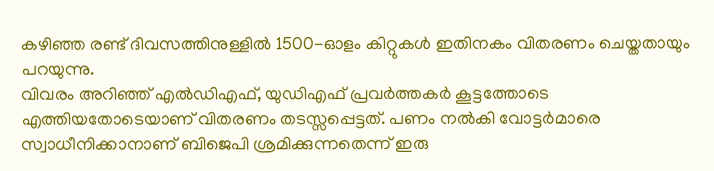കഴിഞ്ഞ രണ്ട് ദിവസത്തിനുള്ളിൽ 1500-ഓളം കിറ്റുകൾ ഇതിനകം വിതരണം ചെയ്തതായും പറയുന്നു.
വിവരം അറിഞ്ഞ് എൽഡിഎഫ്, യുഡിഎഫ് പ്രവർത്തകർ കൂട്ടത്തോടെ എത്തിയതോടെയാണ് വിതരണം തടസ്സപ്പെട്ടത്. പണം നൽകി വോട്ടർമാരെ സ്വാധീനിക്കാനാണ് ബിജെപി ശ്രമിക്കുന്നതെന്ന് ഇരു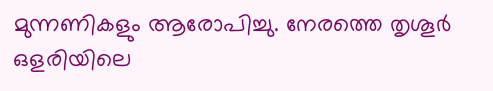മുന്നണികളും ആരോപിച്ചു. നേരത്തെ തൃശൂർ ഒളരിയിലെ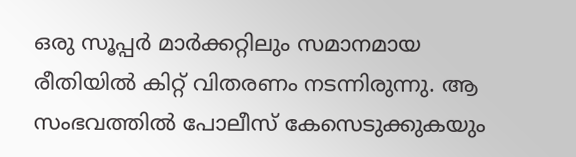ഒരു സൂപ്പർ മാർക്കറ്റിലും സമാനമായ രീതിയിൽ കിറ്റ് വിതരണം നടന്നിരുന്നു. ആ സംഭവത്തിൽ പോലീസ് കേസെടുക്കുകയും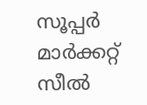സൂപ്പർ മാർക്കറ്റ് സീൽ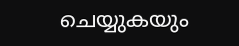ചെയ്യുകയും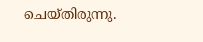ചെയ്തിരുന്നു.